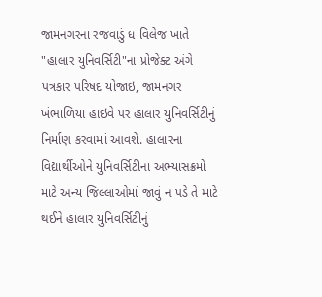જામનગરના રજવાડું ધ વિલેજ ખાતે "હાલાર યુનિવર્સિટી"ના પ્રોજેક્ટ અંગે પત્રકાર પરિષદ યોજાઇ, જામનગર ખંભાળિયા હાઇવે પર હાલાર યુનિવર્સિટીનું નિર્માણ કરવામાં આવશે. હાલારના વિદ્યાર્થીઓને યુનિવર્સિટીના અભ્યાસક્રમો માટે અન્ય જિલ્લાઓમાં જાવું ન પડે તે માટે થઈને હાલાર યુનિવર્સિટીનું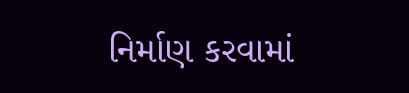નિર્માણ કરવામાં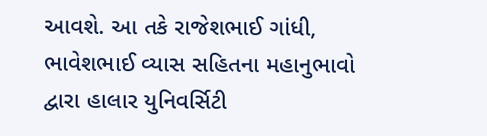આવશે. આ તકે રાજેશભાઈ ગાંધી, ભાવેશભાઈ વ્યાસ સહિતના મહાનુભાવો દ્વારા હાલાર યુનિવર્સિટી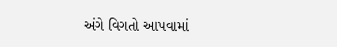અંગે વિગતો આપવામાં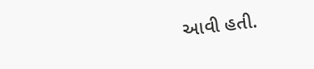આવી હતી.